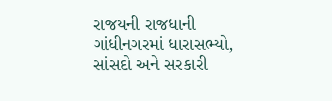રાજયની રાજધાની ગાંધીનગરમાં ધારાસભ્યો, સાંસદો અને સરકારી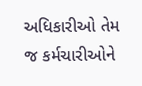અધિકારીઓ તેમ જ કર્મચારીઓને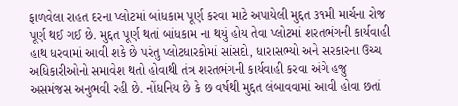ફાળવેલા રાહત દરના પ્લોટમાં બાંધકામ પૂર્ણ કરવા માટે અપાયેલી મુદ્દત ૩૧મી માર્ચના રોજ પૂર્ણ થઈ ગઈ છે. મુદ્દત પૂર્ણ થતાં બાંધકામ ના થયું હોય તેવા પ્લોટમાં શરતભંગની કાર્યવાહી હાથ ધરવામાં આવી શકે છે પરંતુ પ્લોટધારકોમાં સાંસદો, ધારાસભ્યો અને સરકારના ઉચ્ચ અધિકારીઓનો સમાવેશ થતો હોવાથી તંત્ર શરતભંગની કાર્યવાહી કરવા અંગે હજુ અસમંજસ અનુભવી રહી છે. નોંધનિય છે કે છ વર્ષથી મુદ્દત લંબાવવામાં આવી હોવા છતાં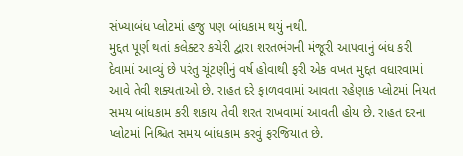સંખ્યાબંધ પ્લોટમાં હજુ પણ બાંધકામ થયું નથી.
મુદ્દત પૂર્ણ થતાં કલેક્ટર કચેરી દ્વારા શરતભંગની મંજૂરી આપવાનું બંધ કરી દેવામાં આવ્યું છે પરંતુ ચૂંટણીનું વર્ષ હોવાથી ફરી એક વખત મુદ્દત વધારવામાં આવે તેવી શક્યતાઓ છે. રાહત દરે ફાળવવામાં આવતા રહેણાક પ્લોટમાં નિયત સમય બાંધકામ કરી શકાય તેવી શરત રાખવામાં આવતી હોય છે. રાહત દરના પ્લોટમાં નિશ્ચિત સમય બાંધકામ કરવું ફરજિયાત છે.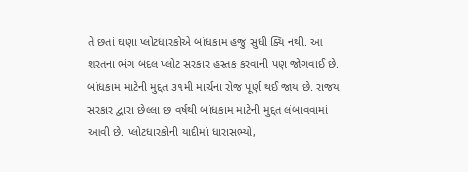તે છતાં ઘણા પ્લોટધારકોએ બાંધકામ હજુ સુધી ક્યિ નથી. આ શરતના ભંગ બદલ પ્લોટ સરકાર હસ્તક કરવાની પણ જોગવાઈ છે. બાંધકામ માટેની મુદ્દત ૩૧મી માર્ચના રોજ પૂર્ણ થઈ જાય છે. રાજય સરકાર દ્વારા છેલ્લા છ વર્ષથી બાંધકામ માટેની મુદ્દત લંબાવવામાં આવી છે. પ્લોટધારકોની યાદીમાં ધારાસભ્યો,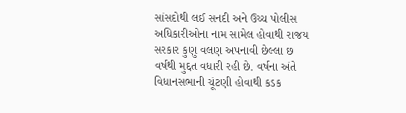સાંસદોથી લઈ સનદી અને ઉચ્ચ પોલીસ અધિકારીઓના નામ સામેલ હોવાથી રાજય સરકાર કુણુ વલણ અપનાવી છેલ્લા છ વર્ષથી મુદ્દત વધારી રહી છે. વર્ષના અંતે વિધાનસભાની ચૂંટણી હોવાથી કડક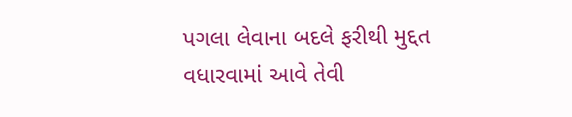પગલા લેવાના બદલે ફરીથી મુદ્દત વધારવામાં આવે તેવી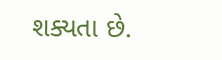શક્યતા છે.